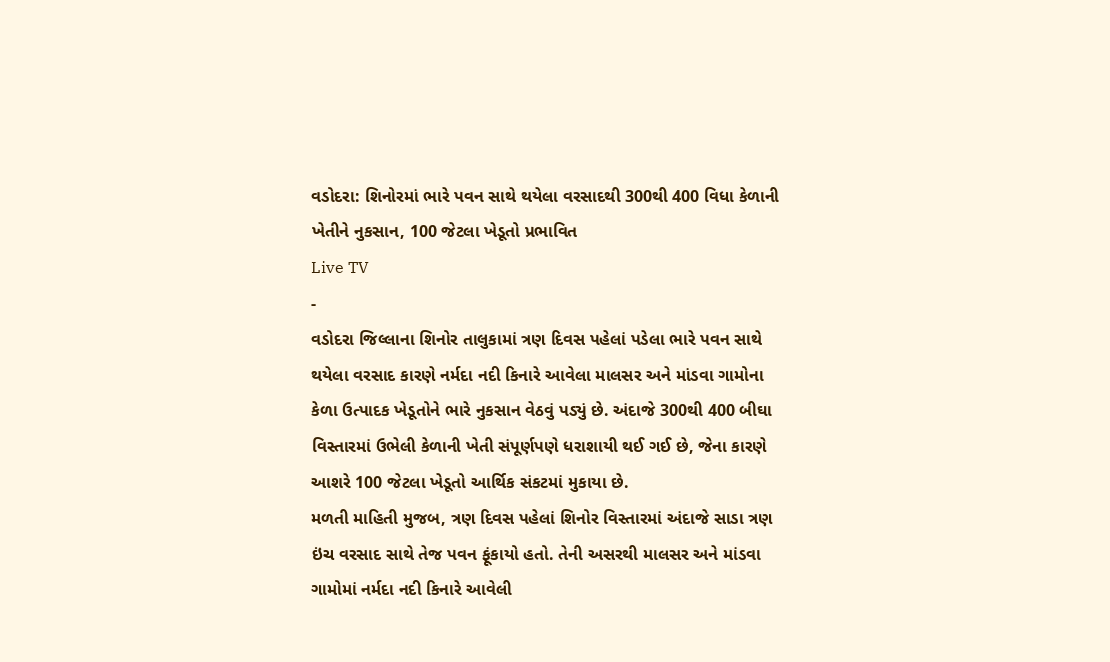વડોદરા: શિનોરમાં ભારે પવન સાથે થયેલા વરસાદથી 300થી 400 વિધા કેળાની ખેતીને નુકસાન, 100 જેટલા ખેડૂતો પ્રભાવિત
Live TV
-
વડોદરા જિલ્લાના શિનોર તાલુકામાં ત્રણ દિવસ પહેલાં પડેલા ભારે પવન સાથે થયેલા વરસાદ કારણે નર્મદા નદી કિનારે આવેલા માલસર અને માંડવા ગામોના કેળા ઉત્પાદક ખેડૂતોને ભારે નુકસાન વેઠવું પડ્યું છે. અંદાજે 300થી 400 બીઘા વિસ્તારમાં ઉભેલી કેળાની ખેતી સંપૂર્ણપણે ધરાશાયી થઈ ગઈ છે, જેના કારણે આશરે 100 જેટલા ખેડૂતો આર્થિક સંકટમાં મુકાયા છે.
મળતી માહિતી મુજબ, ત્રણ દિવસ પહેલાં શિનોર વિસ્તારમાં અંદાજે સાડા ત્રણ ઇંચ વરસાદ સાથે તેજ પવન ફૂંકાયો હતો. તેની અસરથી માલસર અને માંડવા ગામોમાં નર્મદા નદી કિનારે આવેલી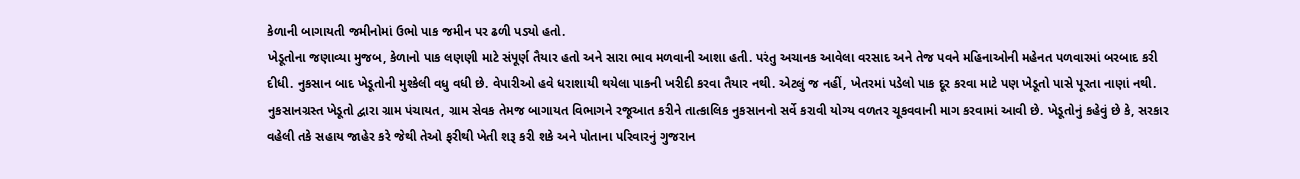કેળાની બાગાયતી જમીનોમાં ઉભો પાક જમીન પર ઢળી પડ્યો હતો.
ખેડૂતોના જણાવ્યા મુજબ, કેળાનો પાક લણણી માટે સંપૂર્ણ તૈયાર હતો અને સારા ભાવ મળવાની આશા હતી. પરંતુ અચાનક આવેલા વરસાદ અને તેજ પવને મહિનાઓની મહેનત પળવારમાં બરબાદ કરી દીધી. નુકસાન બાદ ખેડૂતોની મુશ્કેલી વધુ વધી છે. વેપારીઓ હવે ધરાશાયી થયેલા પાકની ખરીદી કરવા તૈયાર નથી. એટલું જ નહીં, ખેતરમાં પડેલો પાક દૂર કરવા માટે પણ ખેડૂતો પાસે પૂરતા નાણાં નથી.
નુકસાનગ્રસ્ત ખેડૂતો દ્વારા ગ્રામ પંચાયત, ગ્રામ સેવક તેમજ બાગાયત વિભાગને રજૂઆત કરીને તાત્કાલિક નુકસાનનો સર્વે કરાવી યોગ્ય વળતર ચૂકવવાની માગ કરવામાં આવી છે. ખેડૂતોનું કહેવું છે કે, સરકાર વહેલી તકે સહાય જાહેર કરે જેથી તેઓ ફરીથી ખેતી શરૂ કરી શકે અને પોતાના પરિવારનું ગુજરાન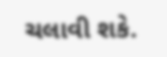ચલાવી શકે.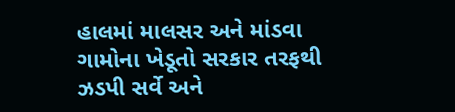હાલમાં માલસર અને માંડવા ગામોના ખેડૂતો સરકાર તરફથી ઝડપી સર્વે અને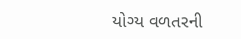યોગ્ય વળતરની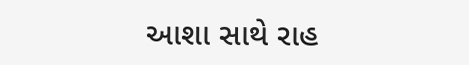આશા સાથે રાહ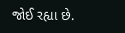જોઈ રહ્યા છે.